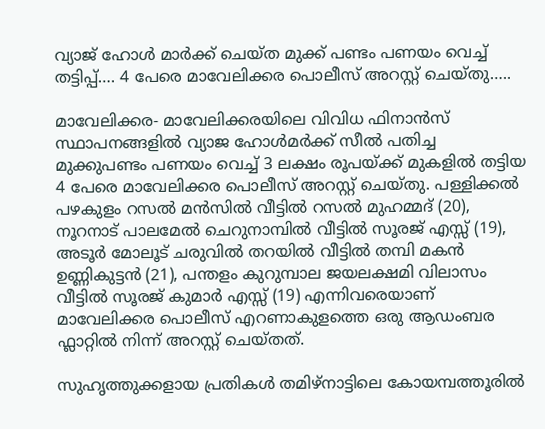വ്യാജ് ഹോൾ മാർക്ക് ചെയ്ത മുക്ക് പണ്ടം പണയം വെച്ച് തട്ടിപ്പ്…. 4 പേരെ മാവേലിക്കര പൊലീസ് അറസ്റ്റ് ചെയ്തു…..

മാവേലിക്കര- മാവേലിക്കരയിലെ വിവിധ ഫിനാൻസ് സ്ഥാപനങ്ങളിൽ വ്യാജ ഹോൾമർക്ക് സീൽ പതിച്ച മുക്കുപണ്ടം പണയം വെച്ച് 3 ലക്ഷം രൂപയ്ക്ക് മുകളിൽ തട്ടിയ 4 പേരെ മാവേലിക്കര പൊലീസ് അറസ്റ്റ് ചെയ്തു. പള്ളിക്കൽ പഴകുളം റസൽ മൻസിൽ വീട്ടിൽ റസൽ മുഹമ്മദ് (20), നൂറനാട് പാലമേൽ ചെറുനാമ്പിൽ വീട്ടിൽ സൂരജ് എസ്സ് (19), അടൂര്‍ മോലൂട് ചരുവിൽ തറയിൽ വീട്ടിൽ തമ്പി മകൻ ഉണ്ണികുട്ടൻ (21), പന്തളം കുറുമ്പാല ജയലക്ഷമി വിലാസം വീട്ടിൽ സൂരജ് കുമാര്‍ എസ്സ് (19) എന്നിവരെയാണ് മാവേലിക്കര പൊലീസ് എറണാകുളത്തെ ഒരു ആഡംബര ഫ്ലാറ്റിൽ നിന്ന് അറസ്റ്റ് ചെയ്തത്.

സുഹൃത്തുക്കളായ പ്രതികൾ തമിഴ്നാട്ടിലെ കോയമ്പത്തൂരിൽ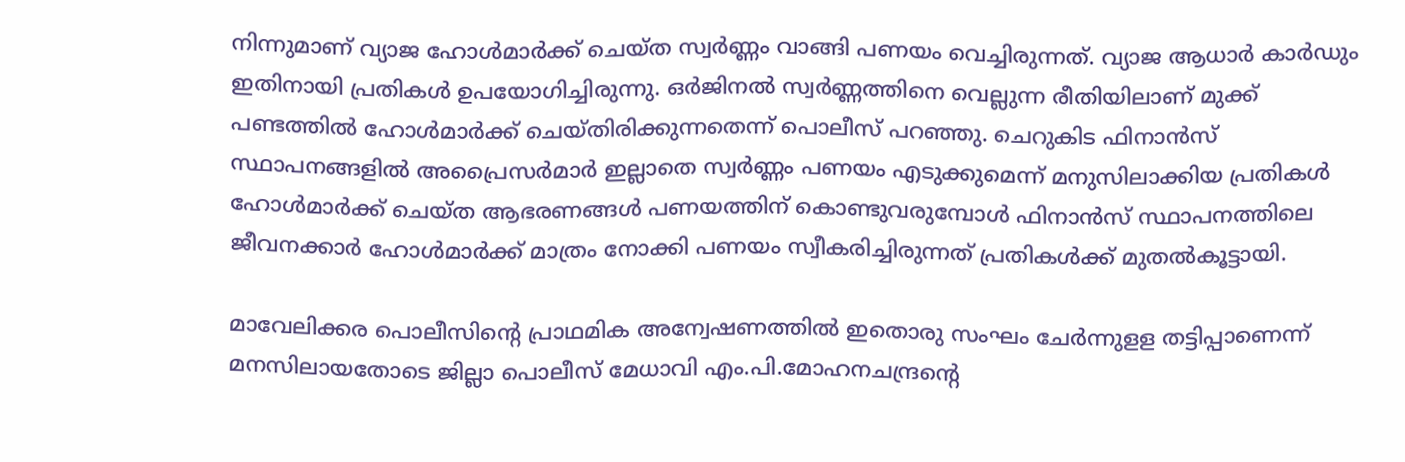നിന്നുമാണ് വ്യാജ ഹോൾമാര്‍ക്ക് ചെയ്ത സ്വർണ്ണം വാങ്ങി പണയം വെച്ചിരുന്നത്. വ്യാജ ആധാർ കാർഡും ഇതിനായി പ്രതികൾ ഉപയോഗിച്ചിരുന്നു. ഒര്‍ജിനൽ സ്വര്‍ണ്ണത്തിനെ വെല്ലുന്ന രീതിയിലാണ് മുക്ക് പണ്ടത്തിൽ ഹോൾമാര്‍ക്ക് ചെയ്തിരിക്കുന്നതെന്ന് പൊലീസ് പറഞ്ഞു. ചെറുകിട ഫിനാൻസ് സ്ഥാപനങ്ങളിൽ അപ്രൈസര്‍മാര്‍ ഇല്ലാതെ സ്വര്‍ണ്ണം പണയം എടുക്കുമെന്ന് മനുസിലാക്കിയ പ്രതികൾ ഹോൾമാര്‍ക്ക് ചെയ്ത ആഭരണങ്ങൾ പണയത്തിന് കൊണ്ടുവരുമ്പോൾ ഫിനാൻസ് സ്ഥാപനത്തിലെ ജീവനക്കാര്‍ ഹോൾമാര്‍ക്ക് മാത്രം നോക്കി പണയം സ്വീകരിച്ചിരുന്നത് പ്രതികൾക്ക് മുതൽകൂട്ടായി.

മാവേലിക്കര പൊലീസിന്റെ പ്രാഥമിക അന്വേഷണത്തിൽ ഇതൊരു സംഘം ചേര്‍ന്നുളള തട്ടിപ്പാണെന്ന് മനസിലായതോടെ ജില്ലാ പൊലീസ് മേധാവി എം.പി.മോഹനചന്ദ്രന്റെ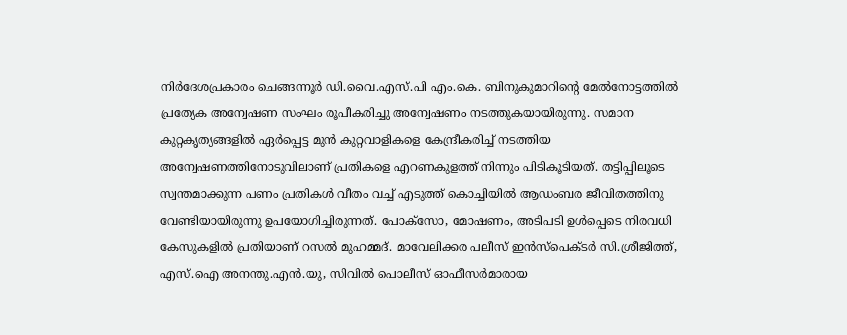നിർദേശപ്രകാരം ചെങ്ങന്നൂർ ഡി.വൈ.എസ്.പി എം.കെ. ബിനുകുമാറിന്റെ മേൽനോട്ടത്തിൽ പ്രത്യേക അന്വേഷണ സംഘം രൂപീകരിച്ചു അന്വേഷണം നടത്തുകയായിരുന്നു. സമാന കുറ്റകൃത്യങ്ങളിൽ ഏര്‍പ്പെട്ട മുൻ കുറ്റവാളികളെ കേന്ദ്രീകരിച്ച് നടത്തിയ അന്വേഷണത്തിനോടുവിലാണ് പ്രതികളെ എറണകുളത്ത് നിന്നും പിടികൂടിയത്. തട്ടിപ്പിലൂടെ സ്വന്തമാക്കുന്ന പണം പ്രതികൾ വീതം വച്ച് എടുത്ത് കൊച്ചിയിൽ ആഡംബര ജീവിതത്തിനു വേണ്ടിയായിരുന്നു ഉപയോഗിച്ചിരുന്നത്. പോക്സോ, മോഷണം, അടിപടി ഉൾപ്പെടെ നിരവധി കേസുകളിൽ പ്രതിയാണ് റസൽ മുഹമ്മദ്. മാവേലിക്കര പലീസ് ഇൻസ്‌പെക്ടർ സി.ശ്രീജിത്ത്‌, എസ്.ഐ അനന്തു.എൻ.യു, സിവിൽ പൊലീസ് ഓഫീസർമാരായ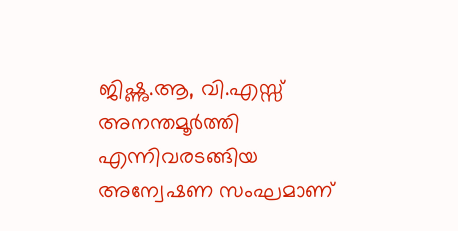ജിഷ്ണു.ആ, വി.എസ്സ് അനന്തമൂർത്തി എന്നിവരടങ്ങിയ അന്വേഷണ സംഘമാണ്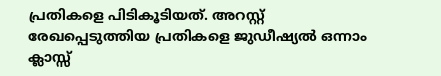പ്രതികളെ പിടികൂടിയത്. അറസ്റ്റ് രേഖപ്പെടുത്തിയ പ്രതികളെ ജുഡീഷ്യൽ ഒന്നാം ക്ലാസ്സ്‌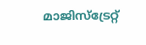മാജിസ്‌ട്രേറ്റ്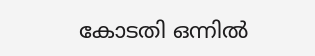കോടതി ഒന്നിൽ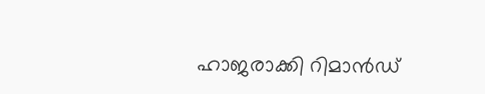ഹാജരാക്കി റിമാൻഡ്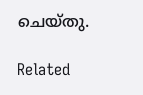ചെയ്തു.

Related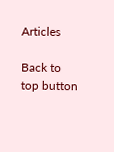Articles

Back to top button